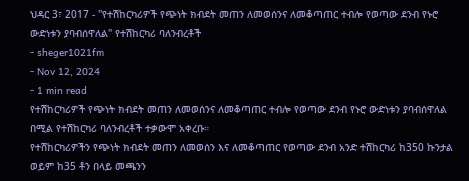ህዳር 3፣ 2017 - ''የተሽከርካሪዎች የጭነት ክብደት መጠን ለመወሰንና ለመቆጣጠር ተብሎ የወጣው ደንብ የኑሮ ውድነቱን ያባብሰዋለል'' የተሽከርካሪ ባለንብረቶች
- sheger1021fm
- Nov 12, 2024
- 1 min read
የተሽከርካሪዎች የጭነት ክብደት መጠን ለመወሰንና ለመቆጣጠር ተብሎ የወጣው ደንብ የኑሮ ውድነቱን ያባብሰዋለል በሚል የተሽከርካሪ ባለንብረቶች ተቃውሞ አቀረቡ።
የተሽከርካሪዎችን የጭነት ክብደት መጠን ለመወሰን እና ለመቆጣጠር የወጣው ደንብ አንድ ተሽከርካሪ ከ350 ኩንታል ወይም ከ35 ቶን በላይ መጫንን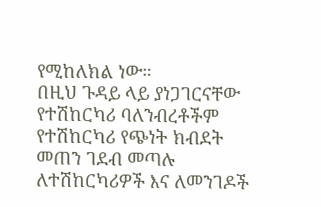የሚከለክል ነው።
በዚህ ጉዳይ ላይ ያነጋገርናቸው የተሽከርካሪ ባለንብረቶችም የተሽከርካሪ የጭነት ክብደት መጠን ገደብ መጣሉ ለተሽከርካሪዎች እና ለመንገዶች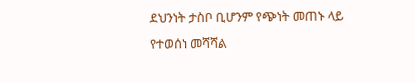ደህንነት ታስቦ ቢሆንም የጭነት መጠኑ ላይ የተወሰነ መሻሻል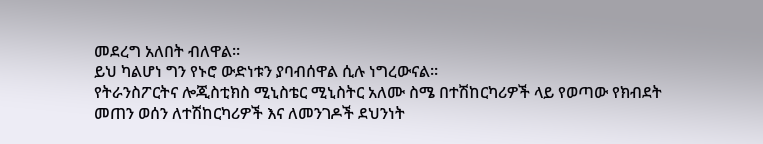መደረግ አለበት ብለዋል።
ይህ ካልሆነ ግን የኑሮ ውድነቱን ያባብሰዋል ሲሉ ነግረውናል።
የትራንስፖርትና ሎጂስቲክስ ሚኒስቴር ሚኒስትር አለሙ ስሜ በተሽከርካሪዎች ላይ የወጣው የክብደት መጠን ወሰን ለተሽከርካሪዎች እና ለመንገዶች ደህንነት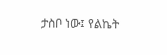ታስቦ ነው፤ የልኬት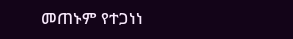መጠኑም የተጋነነ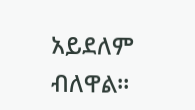አይደለም ብለዋል።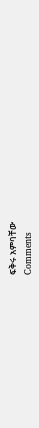ፍቅሩ አምባቸው
Comments